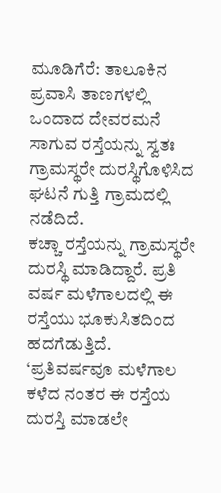ಮೂಡಿಗೆರೆ: ತಾಲೂಕಿನ ಪ್ರವಾಸಿ ತಾಣಗಳಲ್ಲಿ ಒಂದಾದ ದೇವರಮನೆ ಸಾಗುವ ರಸ್ತೆಯನ್ನು ಸ್ವತಃ ಗ್ರಾಮಸ್ಥರೇ ದುರಸ್ಥಿಗೊಳಿಸಿದ ಘಟನೆ ಗುತ್ತಿ ಗ್ರಾಮದಲ್ಲಿ ನಡೆದಿದೆ.
ಕಚ್ಚಾ ರಸ್ತೆಯನ್ನು ಗ್ರಾಮಸ್ಥರೇ ದುರಸ್ಥಿ ಮಾಡಿದ್ದಾರೆ. ಪ್ರತಿ ವರ್ಷ ಮಳೆಗಾಲದಲ್ಲಿ ಈ ರಸ್ತೆಯು ಭೂಕುಸಿತದಿಂದ ಹದಗೆಡುತ್ತಿದೆ. ‘ಪ್ರತಿವರ್ಷವೂ ಮಳೆಗಾಲ ಕಳೆದ ನಂತರ ಈ ರಸ್ತೆಯ ದುರಸ್ತಿ ಮಾಡಲೇ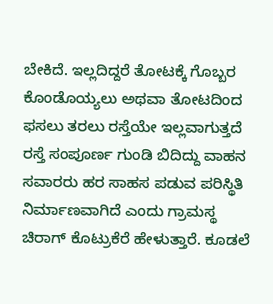ಬೇಕಿದೆ. ಇಲ್ಲದಿದ್ದರೆ ತೋಟಕ್ಕೆ ಗೊಬ್ಬರ ಕೊಂಡೊಯ್ಯಲು ಅಥವಾ ತೋಟದಿಂದ ಫಸಲು ತರಲು ರಸ್ತೆಯೇ ಇಲ್ಲವಾಗುತ್ತದೆ
ರಸ್ತೆ ಸಂಪೂರ್ಣ ಗುಂಡಿ ಬಿದಿದ್ದು ವಾಹನ ಸವಾರರು ಹರ ಸಾಹಸ ಪಡುವ ಪರಿಸ್ಥಿತಿ ನಿರ್ಮಾಣವಾಗಿದೆ ಎಂದು ಗ್ರಾಮಸ್ಥ ಚಿರಾಗ್ ಕೊಟ್ರುಕೆರೆ ಹೇಳುತ್ತಾರೆ. ಕೂಡಲೆ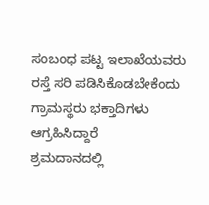ಸಂಬಂಧ ಪಟ್ಟ ಇಲಾಖೆಯವರು ರಸ್ತೆ ಸರಿ ಪಡಿಸಿಕೊಡಬೇಕೆಂದು ಗ್ರಾಮಸ್ಥರು ಭಕ್ತಾದಿಗಳು ಆಗ್ರಹಿಸಿದ್ದಾರೆ
ಶ್ರಮದಾನದಲ್ಲಿ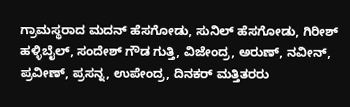ಗ್ರಾಮಸ್ಥರಾದ ಮದನ್ ಹೆಸಗೋಡು, ಸುನಿಲ್ ಹೆಸಗೋಡು, ಗಿರೀಶ್ ಹಳ್ಳಿಬೈಲ್, ಸಂದೇಶ್ ಗೌಡ ಗುತ್ತಿ, ವಿಜೇಂದ್ರ, ಅರುಣ್, ನವೀನ್, ಪ್ರವೀಣ್, ಪ್ರಸನ್ನ, ಉಪೇಂದ್ರ, ದಿನಕರ್ ಮತ್ತಿತರರು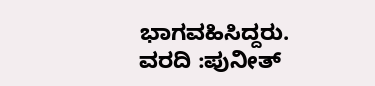ಭಾಗವಹಿಸಿದ್ದರು.
ವರದಿ :ಪುನೀತ್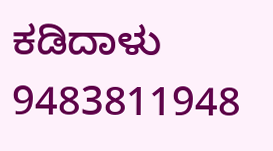ಕಡಿದಾಳು
9483811948